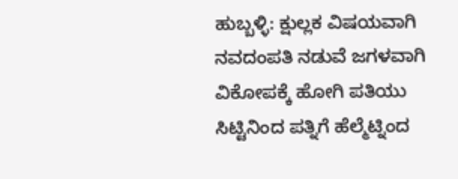ಹುಬ್ಬಳ್ಳಿ: ಕ್ಷುಲ್ಲಕ ವಿಷಯವಾಗಿ ನವದಂಪತಿ ನಡುವೆ ಜಗಳವಾಗಿ ವಿಕೋಪಕ್ಕೆ ಹೋಗಿ ಪತಿಯು ಸಿಟ್ಟಿನಿಂದ ಪತ್ನಿಗೆ ಹೆಲ್ಮೆಟ್ನಿಂದ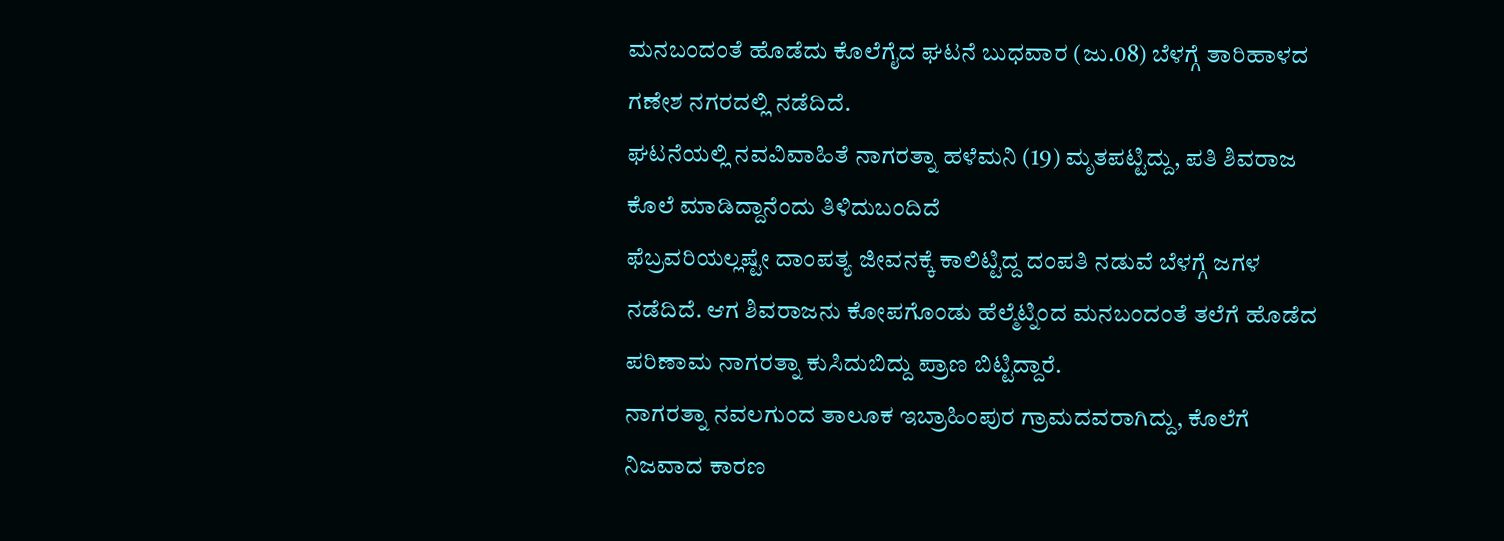ಮನಬಂದಂತೆ ಹೊಡೆದು ಕೊಲೆಗೈದ ಘಟನೆ ಬುಧವಾರ (ಜು.08) ಬೆಳಗ್ಗೆ ತಾರಿಹಾಳದ ಗಣೇಶ ನಗರದಲ್ಲಿ ನಡೆದಿದೆ.
ಘಟನೆಯಲ್ಲಿ ನವವಿವಾಹಿತೆ ನಾಗರತ್ನಾ ಹಳೆಮನಿ (19) ಮೃತಪಟ್ಟಿದ್ದು, ಪತಿ ಶಿವರಾಜ ಕೊಲೆ ಮಾಡಿದ್ದಾನೆಂದು ತಿಳಿದುಬಂದಿದೆ
ಫೆಬ್ರವರಿಯಲ್ಲಷ್ಟೇ ದಾಂಪತ್ಯ ಜೀವನಕ್ಕೆ ಕಾಲಿಟ್ಟಿದ್ದ ದಂಪತಿ ನಡುವೆ ಬೆಳಗ್ಗೆ ಜಗಳ ನಡೆದಿದೆ. ಆಗ ಶಿವರಾಜನು ಕೋಪಗೊಂಡು ಹೆಲ್ಮೆಟ್ನಿಂದ ಮನಬಂದಂತೆ ತಲೆಗೆ ಹೊಡೆದ ಪರಿಣಾಮ ನಾಗರತ್ನಾ ಕುಸಿದುಬಿದ್ದು ಪ್ರಾಣ ಬಿಟ್ಟಿದ್ದಾರೆ.
ನಾಗರತ್ನಾ ನವಲಗುಂದ ತಾಲೂಕ ಇಬ್ರಾಹಿಂಪುರ ಗ್ರಾಮದವರಾಗಿದ್ದು, ಕೊಲೆಗೆ ನಿಜವಾದ ಕಾರಣ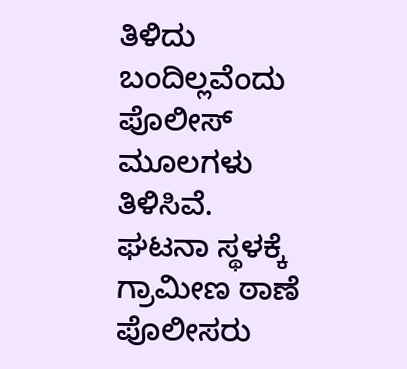ತಿಳಿದು ಬಂದಿಲ್ಲವೆಂದು ಪೊಲೀಸ್ ಮೂಲಗಳು ತಿಳಿಸಿವೆ.
ಘಟನಾ ಸ್ಥಳಕ್ಕೆ ಗ್ರಾಮೀಣ ಠಾಣೆ ಪೊಲೀಸರು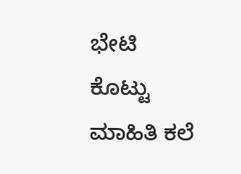ಭೇಟಿ ಕೊಟ್ಟು ಮಾಹಿತಿ ಕಲೆ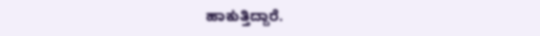ಹಾಕುತ್ತಿದ್ದಾರೆ.